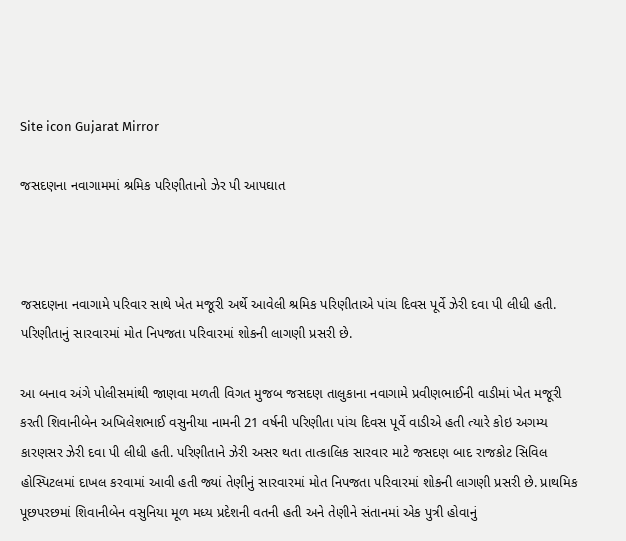Site icon Gujarat Mirror

જસદણના નવાગામમાં શ્રમિક પરિણીતાનો ઝેર પી આપઘાત



જસદણના નવાગામે પરિવાર સાથે ખેત મજૂરી અર્થે આવેલી શ્રમિક પરિણીતાએ પાંચ દિવસ પૂર્વે ઝેરી દવા પી લીધી હતી. પરિણીતાનું સારવારમાં મોત નિપજતા પરિવારમાં શોકની લાગણી પ્રસરી છે.

આ બનાવ અંગે પોલીસમાંથી જાણવા મળતી વિગત મુજબ જસદણ તાલુકાના નવાગામે પ્રવીણભાઈની વાડીમાં ખેત મજૂરી કરતી શિવાનીબેન અખિલેશભાઈ વસુનીયા નામની 21 વર્ષની પરિણીતા પાંચ દિવસ પૂર્વે વાડીએ હતી ત્યારે કોઇ અગમ્ય કારણસર ઝેરી દવા પી લીધી હતી. પરિણીતાને ઝેરી અસર થતા તાત્કાલિક સારવાર માટે જસદણ બાદ રાજકોટ સિવિલ હોસ્પિટલમાં દાખલ કરવામાં આવી હતી જ્યાં તેણીનું સારવારમાં મોત નિપજતા પરિવારમાં શોકની લાગણી પ્રસરી છે. પ્રાથમિક પૂછપરછમાં શિવાનીબેન વસુનિયા મૂળ મધ્ય પ્રદેશની વતની હતી અને તેણીને સંતાનમાં એક પુત્રી હોવાનું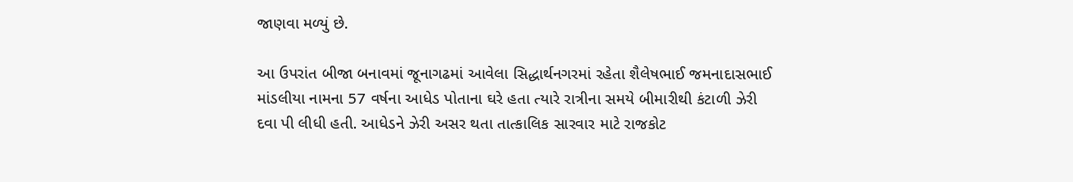જાણવા મળ્યું છે.

આ ઉપરાંત બીજા બનાવમાં જૂનાગઢમાં આવેલા સિદ્ધાર્થનગરમાં રહેતા શૈલેષભાઈ જમનાદાસભાઈ માંડલીયા નામના 57 વર્ષના આધેડ પોતાના ઘરે હતા ત્યારે રાત્રીના સમયે બીમારીથી કંટાળી ઝેરી દવા પી લીધી હતી. આધેડને ઝેરી અસર થતા તાત્કાલિક સારવાર માટે રાજકોટ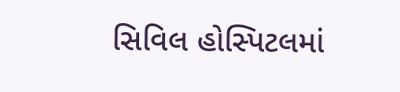સિવિલ હોસ્પિટલમાં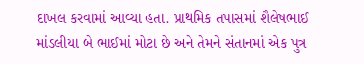દાખલ કરવામાં આવ્યા હતા. પ્રાથમિક તપાસમાં શૈલેષભાઈ માંડલીયા બે ભાઈમાં મોટા છે અને તેમને સંતાનમાં એક પુત્ર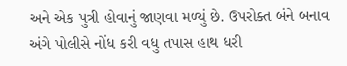અને એક પુત્રી હોવાનું જાણવા મળ્યું છે. ઉપરોક્ત બંને બનાવ અંગે પોલીસે નોંધ કરી વધુ તપાસ હાથ ધરી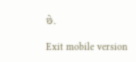છે.

Exit mobile version